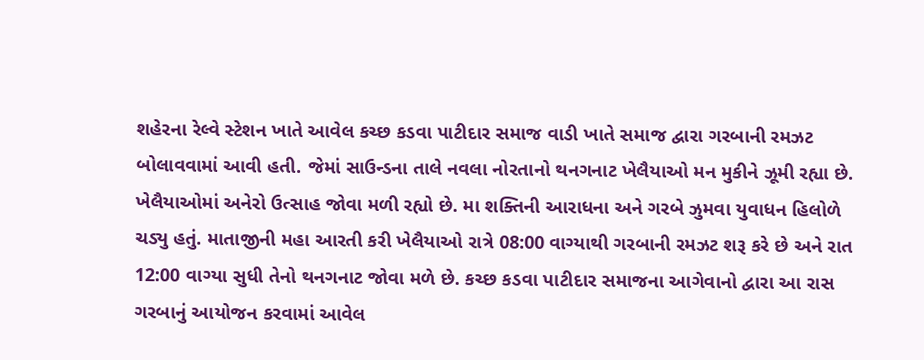શહેરના રેલ્વે સ્ટેશન ખાતે આવેલ કચ્છ કડવા પાટીદાર સમાજ વાડી ખાતે સમાજ દ્વારા ગરબાની રમઝટ બોલાવવામાં આવી હતી. જેમાં સાઉન્ડના તાલે નવલા નોરતાનો થનગનાટ ખેલૈયાઓ મન મુકીને ઝૂમી રહ્યા છે. ખેલૈયાઓમાં અનેરો ઉત્સાહ જોવા મળી રહ્યો છે. મા શક્તિની આરાધના અને ગરબે ઝુમવા યુવાધન હિલોળે ચડ્યુ હતું. માતાજીની મહા આરતી કરી ખેલૈયાઓ રાત્રે 08:00 વાગ્યાથી ગરબાની રમઝટ શરૂ કરે છે અને રાત 12:00 વાગ્યા સુધી તેનો થનગનાટ જોવા મળે છે. કચ્છ કડવા પાટીદાર સમાજના આગેવાનો દ્વારા આ રાસ ગરબાનું આયોજન કરવામાં આવેલ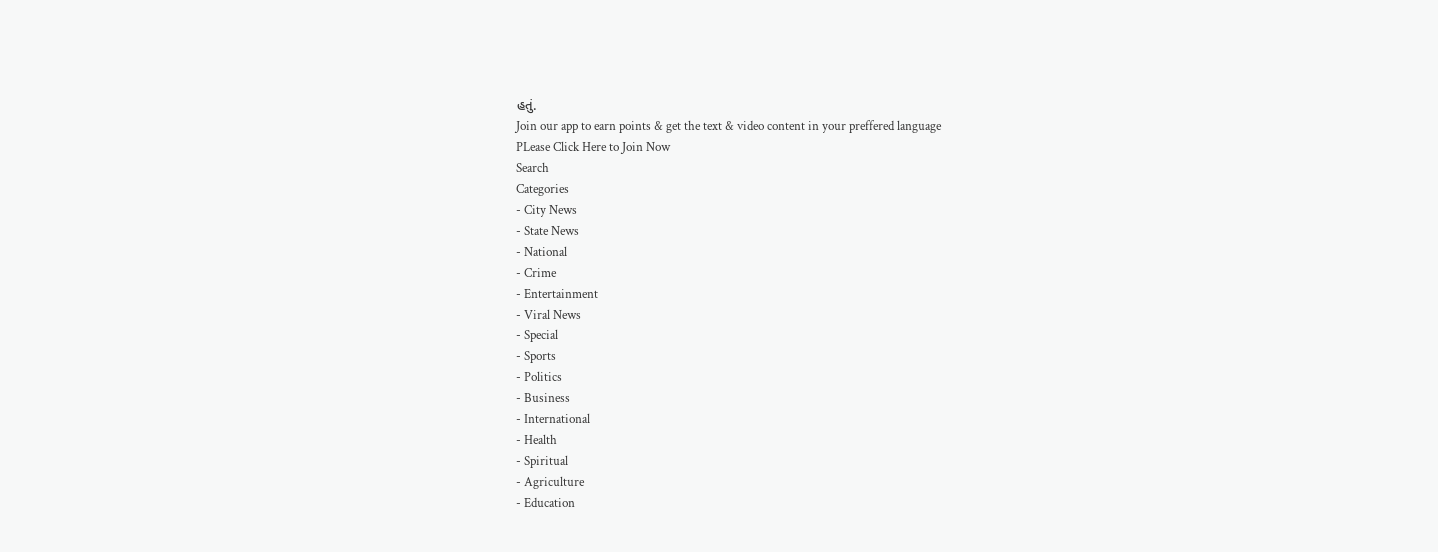હતું.
Join our app to earn points & get the text & video content in your preffered language
PLease Click Here to Join Now
Search
Categories
- City News
- State News
- National
- Crime
- Entertainment
- Viral News
- Special
- Sports
- Politics
- Business
- International
- Health
- Spiritual
- Agriculture
- Education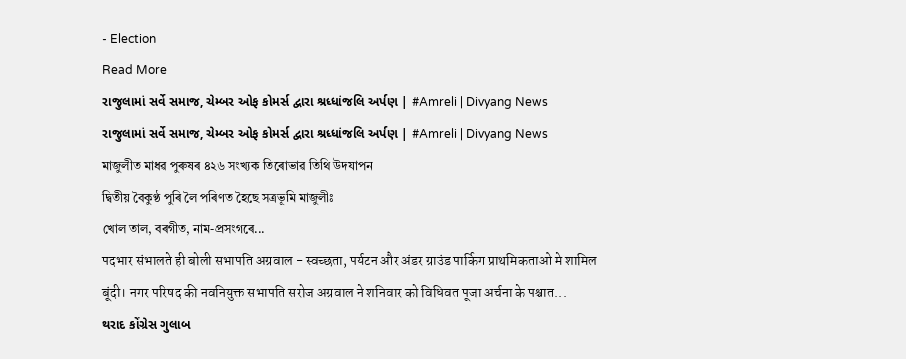- Election
Read More
રાજુલામાં સર્વે સમાજ, ચેમ્બર ઓફ કોમર્સ દ્વારા શ્રધ્ધાંજલિ અર્પણ | #Amreli | Divyang News
રાજુલામાં સર્વે સમાજ, ચેમ્બર ઓફ કોમર્સ દ્વારા શ્રધ્ધાંજલિ અર્પણ | #Amreli | Divyang News
মাজুলীত মাধৱ পুৰুষৰ ৪২৬ সংখ্যক তিৰোভাৱ তিথি উদযাপন
দ্বিতীয় বৈকুণ্ঠ পুৰি লৈ পৰিণত হৈছে সত্ৰভূমি মাজুলীঃ
খোল তাল, বৰগীত, নাম-প্ৰসংগৰে...
पदभार संभालते ही बोली सभापति अग्रवाल - स्वच्छता, पर्यटन और अंडर ग्राउंड पार्किग प्राथमिकताओ मे शामिल
बूंदी। नगर परिषद की नवनियुक्त सभापति सरोज अग्रवाल ने शनिवार को विधिवत पूजा अर्चना के पश्चात...
થરાદ કોંગ્રેસ ગુલાબ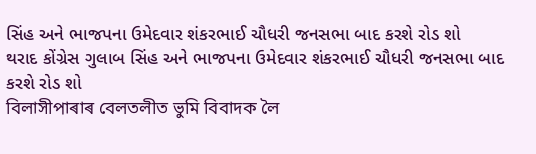સિંહ અને ભાજપના ઉમેદવાર શંકરભાઈ ચૌધરી જનસભા બાદ કરશે રોડ શો
થરાદ કોંગ્રેસ ગુલાબ સિંહ અને ભાજપના ઉમેદવાર શંકરભાઈ ચૌધરી જનસભા બાદ કરશે રોડ શો
বিলাসীপাৰাৰ বেলতলীত ভুমি বিবাদক লৈ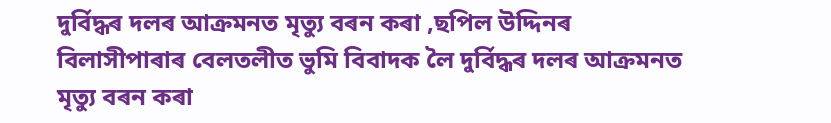দুৰ্বিদ্ধৰ দলৰ আক্ৰমনত মৃত্যু বৰন কৰা ,ছপিল উদ্দিনৰ
বিলাসীপাৰাৰ বেলতলীত ভুমি বিবাদক লৈ দুৰ্বিদ্ধৰ দলৰ আক্ৰমনত মৃত্যু বৰন কৰা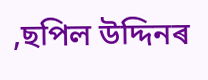,ছপিল উদ্দিনৰ